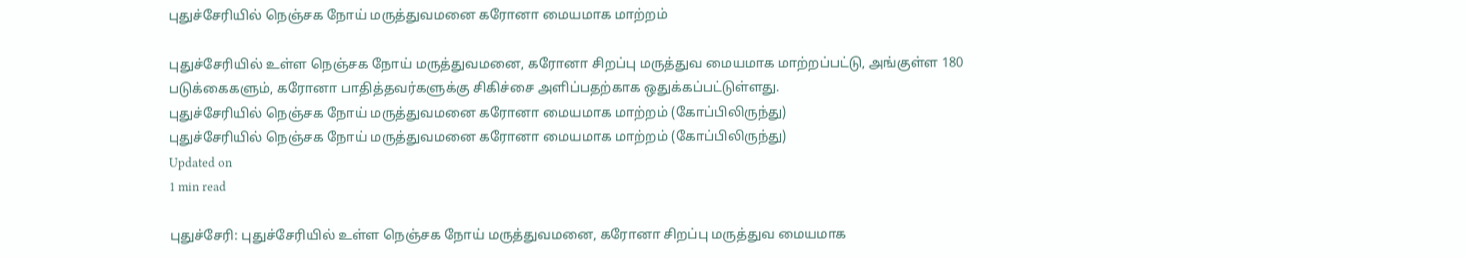புதுச்சேரியில் நெஞ்சக நோய் மருத்துவமனை கரோனா மையமாக மாற்றம்

புதுச்சேரியில் உள்ள நெஞ்சக நோய் மருத்துவமனை, கரோனா சிறப்பு மருத்துவ மையமாக மாற்றப்பட்டு, அங்குள்ள 180 படுக்கைகளும், கரோனா பாதித்தவர்களுக்கு சிகிச்சை அளிப்பதற்காக ஒதுக்கப்பட்டுள்ளது.
புதுச்சேரியில் நெஞ்சக நோய் மருத்துவமனை கரோனா மையமாக மாற்றம் (கோப்பிலிருந்து)
புதுச்சேரியில் நெஞ்சக நோய் மருத்துவமனை கரோனா மையமாக மாற்றம் (கோப்பிலிருந்து)
Updated on
1 min read

புதுச்சேரி: புதுச்சேரியில் உள்ள நெஞ்சக நோய் மருத்துவமனை, கரோனா சிறப்பு மருத்துவ மையமாக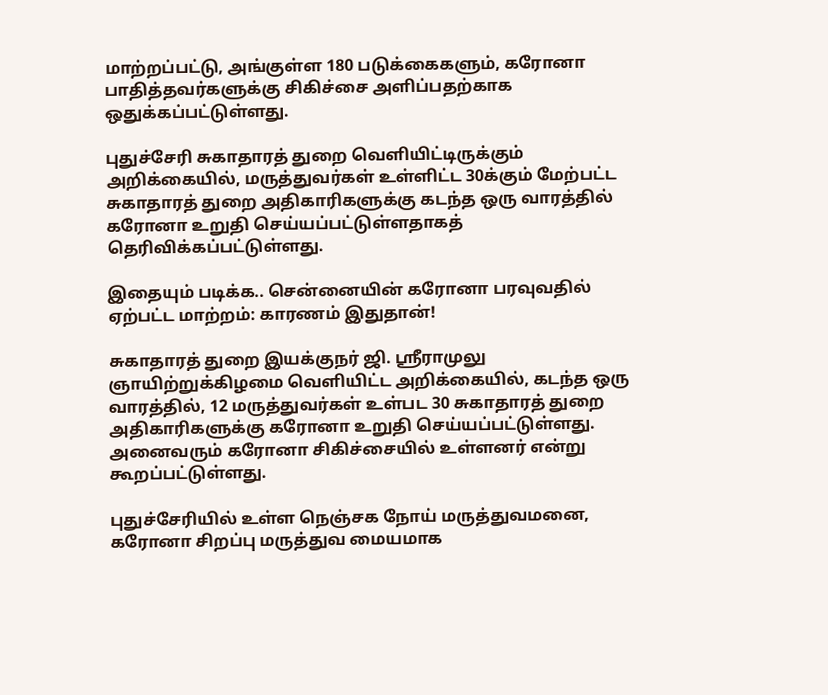மாற்றப்பட்டு, அங்குள்ள 180 படுக்கைகளும், கரோனா பாதித்தவர்களுக்கு சிகிச்சை அளிப்பதற்காக ஒதுக்கப்பட்டுள்ளது.

புதுச்சேரி சுகாதாரத் துறை வெளியிட்டிருக்கும் அறிக்கையில், மருத்துவர்கள் உள்ளிட்ட 30க்கும் மேற்பட்ட சுகாதாரத் துறை அதிகாரிகளுக்கு கடந்த ஒரு வாரத்தில் கரோனா உறுதி செய்யப்பட்டுள்ளதாகத் தெரிவிக்கப்பட்டுள்ளது.

இதையும் படிக்க.. சென்னையின் கரோனா பரவுவதில் ஏற்பட்ட மாற்றம்: காரணம் இதுதான்!

சுகாதாரத் துறை இயக்குநர் ஜி. ஸ்ரீராமுலு ஞாயிற்றுக்கிழமை வெளியிட்ட அறிக்கையில், கடந்த ஒரு வாரத்தில், 12 மருத்துவர்கள் உள்பட 30 சுகாதாரத் துறை அதிகாரிகளுக்கு கரோனா உறுதி செய்யப்பட்டுள்ளது. அனைவரும் கரோனா சிகிச்சையில் உள்ளனர் என்று கூறப்பட்டுள்ளது.

புதுச்சேரியில் உள்ள நெஞ்சக நோய் மருத்துவமனை, கரோனா சிறப்பு மருத்துவ மையமாக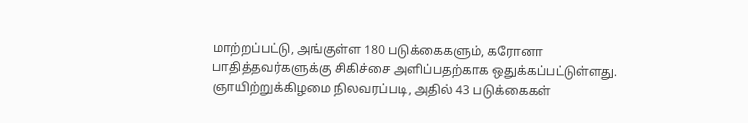மாற்றப்பட்டு, அங்குள்ள 180 படுக்கைகளும், கரோனா பாதித்தவர்களுக்கு சிகிச்சை அளிப்பதற்காக ஒதுக்கப்பட்டுள்ளது. ஞாயிற்றுக்கிழமை நிலவரப்படி, அதில் 43 படுக்கைகள்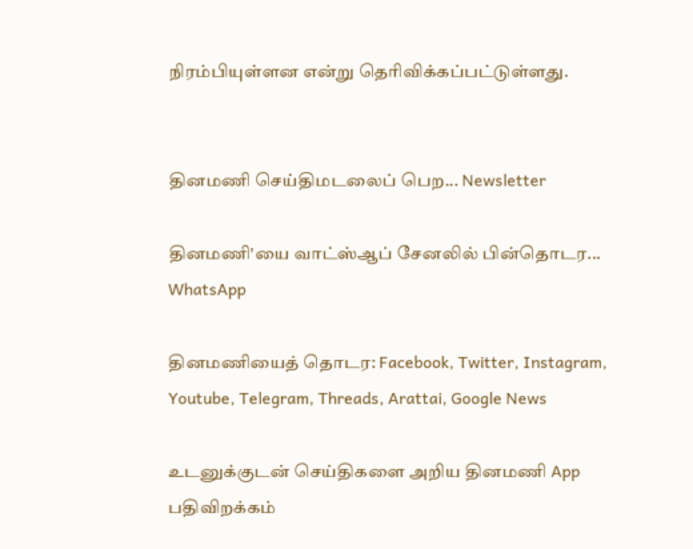நிரம்பியுள்ளன என்று தெரிவிக்கப்பட்டுள்ளது.


தினமணி செய்திமடலைப் பெற... Newsletter

தினமணி'யை வாட்ஸ்ஆப் சேனலில் பின்தொடர... WhatsApp

தினமணியைத் தொடர: Facebook, Twitter, Instagram, Youtube, Telegram, Threads, Arattai, Google News

உடனுக்குடன் செய்திகளை அறிய தினமணி App பதிவிறக்கம்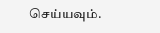செய்யவும்.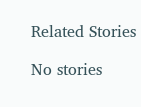Related Stories

No stories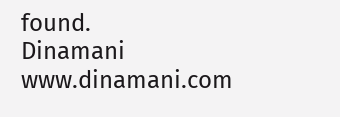found.
Dinamani
www.dinamani.com